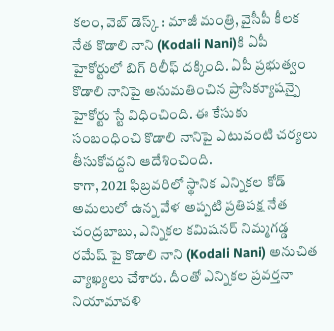కలం, వెబ్ డెస్క్ : మాజీ మంత్రి, వైసీపీ కీలక నేత కొడాలి నాని (Kodali Nani)కి ఏపీ హైకోర్టులో బిగ్ రిలీఫ్ దక్కింది. ఏపీ ప్రభుత్వం కొడాలి నానిపై అనుమతించిన ప్రాసిక్యూషన్పై హైకోర్టు స్టే విధించింది. ఈ కేసుకు సంబంధించి కొడాలి నానిపై ఎటువంటి చర్యలు తీసుకోవద్దని ఆదేశించింది.
కాగా, 2021 ఫిబ్రవరిలో స్థానిక ఎన్నికల కోడ్ అమలులో ఉన్న వేళ అప్పటి ప్రతిపక్ష నేత చంద్రబాబు, ఎన్నికల కమిషనర్ నిమ్మగడ్డ రమేష్ పై కొడాలి నాని (Kodali Nani) అనుచిత వ్యాఖ్యలు చేశారు. దీంతో ఎన్నికల ప్రవర్తనా నియామావళి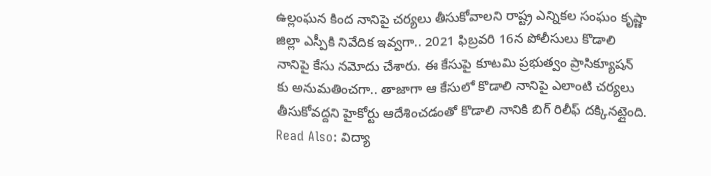ఉల్లంఘన కింద నానిపై చర్యలు తీసుకోవాలని రాష్ట్ర ఎన్నికల సంఘం కృష్ణా జిల్లా ఎస్పీకి నివేదిక ఇవ్వగా.. 2021 ఫిబ్రవరి 16న పోలీసులు కొడాలి నానిపై కేసు నమోదు చేశారు. ఈ కేసుపై కూటమి ప్రభుత్వం ప్రాసిక్యూషన్ కు అనుమతించగా.. తాజాగా ఆ కేసులో కొడాలి నానిపై ఎలాంటి చర్యలు తీసుకోవద్దని హైకోర్టు ఆదేశించడంతో కొడాలి నానికి బిగ్ రిలీఫ్ దక్కినట్లైంది.
Read Also: విద్యా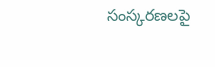సంస్కరణలపై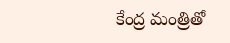కేంద్ర మంత్రితో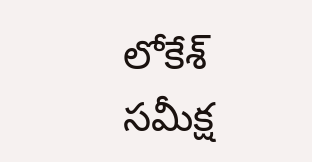లోకేశ్ సమీక్ష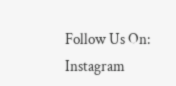Follow Us On: Instagram